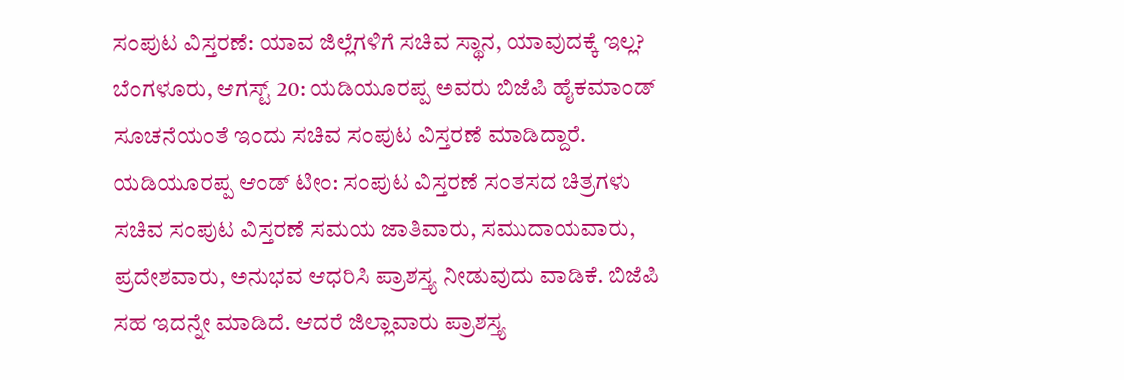ಸಂಪುಟ ವಿಸ್ತರಣೆ: ಯಾವ ಜಿಲ್ಲೆಗಳಿಗೆ ಸಚಿವ ಸ್ಥಾನ, ಯಾವುದಕ್ಕೆ ಇಲ್ಲ?
ಬೆಂಗಳೂರು, ಆಗಸ್ಟ್ 20: ಯಡಿಯೂರಪ್ಪ ಅವರು ಬಿಜೆಪಿ ಹೈಕಮಾಂಡ್ ಸೂಚನೆಯಂತೆ ಇಂದು ಸಚಿವ ಸಂಪುಟ ವಿಸ್ತರಣೆ ಮಾಡಿದ್ದಾರೆ.
ಯಡಿಯೂರಪ್ಪ ಆಂಡ್ ಟೀಂ: ಸಂಪುಟ ವಿಸ್ತರಣೆ ಸಂತಸದ ಚಿತ್ರಗಳು
ಸಚಿವ ಸಂಪುಟ ವಿಸ್ತರಣೆ ಸಮಯ ಜಾತಿವಾರು, ಸಮುದಾಯವಾರು, ಪ್ರದೇಶವಾರು, ಅನುಭವ ಆಧರಿಸಿ ಪ್ರಾಶಸ್ತ್ಯ ನೀಡುವುದು ವಾಡಿಕೆ. ಬಿಜೆಪಿ ಸಹ ಇದನ್ನೇ ಮಾಡಿದೆ. ಆದರೆ ಜಿಲ್ಲಾವಾರು ಪ್ರಾಶಸ್ತ್ಯ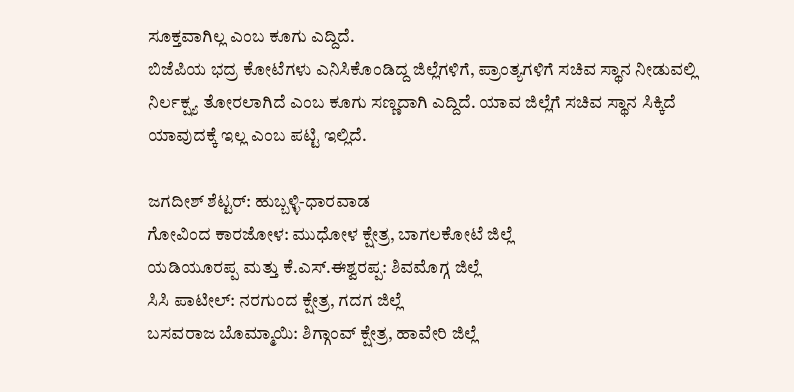ಸೂಕ್ತವಾಗಿಲ್ಲ ಎಂಬ ಕೂಗು ಎದ್ದಿದೆ.
ಬಿಜೆಪಿಯ ಭದ್ರ ಕೋಟೆಗಳು ಎನಿಸಿಕೊಂಡಿದ್ದ ಜಿಲ್ಲೆಗಳಿಗೆ, ಪ್ರಾಂತ್ಯಗಳಿಗೆ ಸಚಿವ ಸ್ಥಾನ ನೀಡುವಲ್ಲಿ ನಿರ್ಲಕ್ಷ್ಯ ತೋರಲಾಗಿದೆ ಎಂಬ ಕೂಗು ಸಣ್ಣದಾಗಿ ಎದ್ದಿದೆ. ಯಾವ ಜಿಲ್ಲೆಗೆ ಸಚಿವ ಸ್ಥಾನ ಸಿಕ್ಕಿದೆ ಯಾವುದಕ್ಕೆ ಇಲ್ಲ ಎಂಬ ಪಟ್ಟಿ ಇಲ್ಲಿದೆ.

ಜಗದೀಶ್ ಶೆಟ್ಟರ್: ಹುಬ್ಬಳ್ಳಿ-ಧಾರವಾಡ
ಗೋವಿಂದ ಕಾರಜೋಳ: ಮುಧೋಳ ಕ್ಷೇತ್ರ, ಬಾಗಲಕೋಟೆ ಜಿಲ್ಲೆ
ಯಡಿಯೂರಪ್ಪ ಮತ್ತು ಕೆ.ಎಸ್.ಈಶ್ವರಪ್ಪ: ಶಿವಮೊಗ್ಗ ಜಿಲ್ಲೆ
ಸಿಸಿ ಪಾಟೀಲ್: ನರಗುಂದ ಕ್ಷೇತ್ರ, ಗದಗ ಜಿಲ್ಲೆ
ಬಸವರಾಜ ಬೊಮ್ಮಾಯಿ: ಶಿಗ್ಗಾಂವ್ ಕ್ಷೇತ್ರ, ಹಾವೇರಿ ಜಿಲ್ಲೆ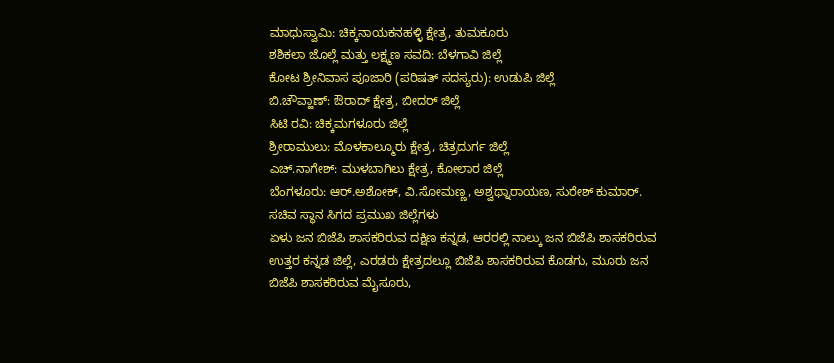ಮಾಧುಸ್ವಾಮಿ: ಚಿಕ್ಕನಾಯಕನಹಳ್ಳಿ ಕ್ಷೇತ್ರ, ತುಮಕೂರು
ಶಶಿಕಲಾ ಜೊಲ್ಲೆ ಮತ್ತು ಲಕ್ಷ್ಮಣ ಸವದಿ: ಬೆಳಗಾವಿ ಜಿಲ್ಲೆ
ಕೋಟ ಶ್ರೀನಿವಾಸ ಪೂಜಾರಿ (ಪರಿಷತ್ ಸದಸ್ಯರು): ಉಡುಪಿ ಜಿಲ್ಲೆ
ಬಿ.ಚೌವ್ಹಾಣ್: ಔರಾದ್ ಕ್ಷೇತ್ರ, ಬೀದರ್ ಜಿಲ್ಲೆ
ಸಿಟಿ ರವಿ: ಚಿಕ್ಕಮಗಳೂರು ಜಿಲ್ಲೆ
ಶ್ರೀರಾಮುಲು: ಮೊಳಕಾಲ್ಮೂರು ಕ್ಷೇತ್ರ, ಚಿತ್ರದುರ್ಗ ಜಿಲ್ಲೆ
ಎಚ್.ನಾಗೇಶ್: ಮುಳಬಾಗಿಲು ಕ್ಷೇತ್ರ, ಕೋಲಾರ ಜಿಲ್ಲೆ
ಬೆಂಗಳೂರು: ಆರ್.ಅಶೋಕ್, ವಿ.ಸೋಮಣ್ಣ, ಅಶ್ವಥ್ನಾರಾಯಣ, ಸುರೇಶ್ ಕುಮಾರ್.
ಸಚಿವ ಸ್ಥಾನ ಸಿಗದ ಪ್ರಮುಖ ಜಿಲ್ಲೆಗಳು
ಏಳು ಜನ ಬಿಜೆಪಿ ಶಾಸಕರಿರುವ ದಕ್ಷಿಣ ಕನ್ನಡ, ಆರರಲ್ಲಿ ನಾಲ್ಕು ಜನ ಬಿಜೆಪಿ ಶಾಸಕರಿರುವ ಉತ್ತರ ಕನ್ನಡ ಜಿಲ್ಲೆ, ಎರಡರು ಕ್ಷೇತ್ರದಲ್ಲೂ ಬಿಜೆಪಿ ಶಾಸಕರಿರುವ ಕೊಡಗು, ಮೂರು ಜನ ಬಿಜೆಪಿ ಶಾಸಕರಿರುವ ಮೈಸೂರು,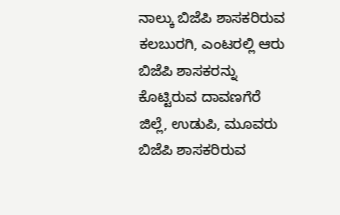ನಾಲ್ಕು ಬಿಜೆಪಿ ಶಾಸಕರಿರುವ ಕಲಬುರಗಿ, ಎಂಟರಲ್ಲಿ ಆರು ಬಿಜೆಪಿ ಶಾಸಕರನ್ನು ಕೊಟ್ಟಿರುವ ದಾವಣಗೆರೆ ಜಿಲ್ಲೆ, ಉಡುಪಿ, ಮೂವರು ಬಿಜೆಪಿ ಶಾಸಕರಿರುವ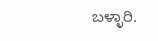ಬಳ್ಳಾರಿ.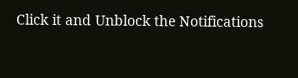Click it and Unblock the Notifications